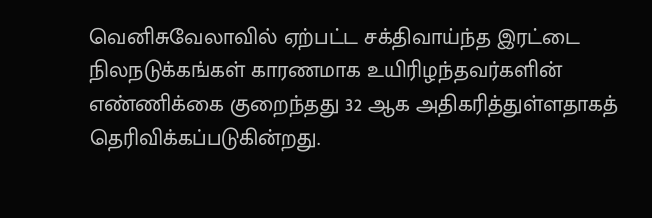வெனிசுவேலாவில் ஏற்பட்ட சக்திவாய்ந்த இரட்டை நிலநடுக்கங்கள் காரணமாக உயிரிழந்தவர்களின் எண்ணிக்கை குறைந்தது 32 ஆக அதிகரித்துள்ளதாகத் தெரிவிக்கப்படுகின்றது.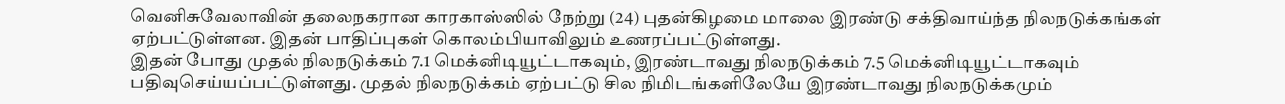வெனிசுவேலாவின் தலைநகரான காரகாஸ்ஸில் நேற்று (24) புதன்கிழமை மாலை இரண்டு சக்திவாய்ந்த நிலநடுக்கங்கள் ஏற்பட்டுள்ளன. இதன் பாதிப்புகள் கொலம்பியாவிலும் உணரப்பட்டுள்ளது.
இதன் போது முதல் நிலநடுக்கம் 7.1 மெக்னிடியூட்டாகவும், இரண்டாவது நிலநடுக்கம் 7.5 மெக்னிடியூட்டாகவும் பதிவுசெய்யப்பட்டுள்ளது. முதல் நிலநடுக்கம் ஏற்பட்டு சில நிமிடங்களிலேயே இரண்டாவது நிலநடுக்கமும்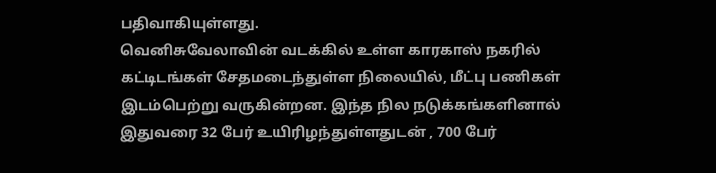பதிவாகியுள்ளது.
வெனிசுவேலாவின் வடக்கில் உள்ள காரகாஸ் நகரில் கட்டிடங்கள் சேதமடைந்துள்ள நிலையில், மீட்பு பணிகள் இடம்பெற்று வருகின்றன. இந்த நில நடுக்கங்களினால் இதுவரை 32 பேர் உயிரிழந்துள்ளதுடன் , 700 பேர்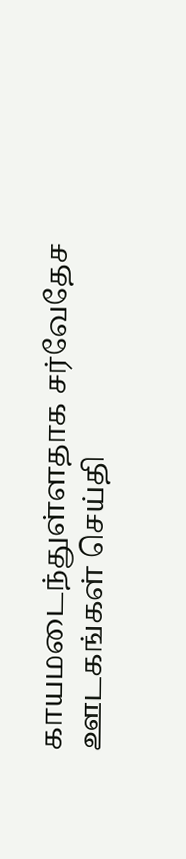காயமடைந்துள்ளதாக சர்வேதேச ஊடகங்கள் செய்தி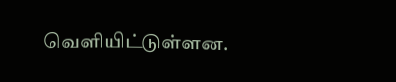வெளியிட்டுள்ளன.